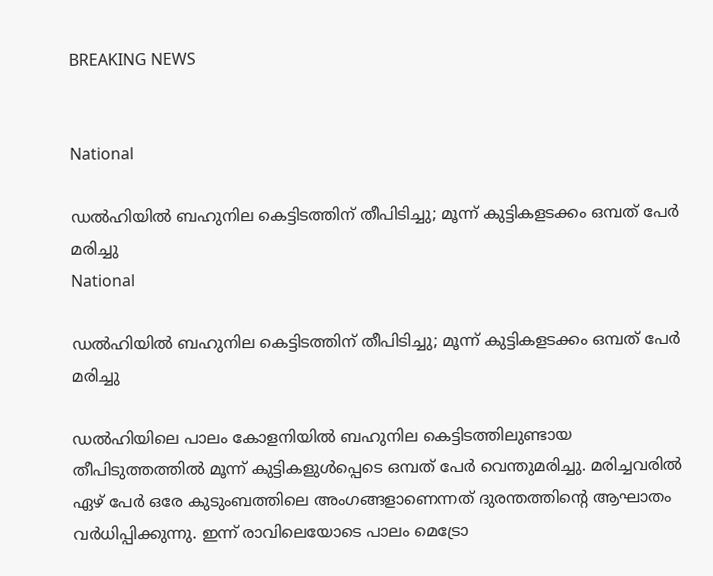BREAKING NEWS


National

ഡൽഹിയിൽ ബഹുനില കെട്ടിടത്തിന് തീപിടിച്ചു; മൂന്ന് കുട്ടികളടക്കം ഒമ്പത് പേർ മരിച്ചു
National

ഡൽഹിയിൽ ബഹുനില കെട്ടിടത്തിന് തീപിടിച്ചു; മൂന്ന് കുട്ടികളടക്കം ഒമ്പത് പേർ മരിച്ചു

ഡൽഹിയിലെ പാലം കോളനിയിൽ ബഹുനില കെട്ടിടത്തിലുണ്ടായ തീപിടുത്തത്തിൽ മൂന്ന് കുട്ടികളുൾപ്പെടെ ഒമ്പത് പേർ വെന്തുമരിച്ചു. മരിച്ചവരിൽ ഏഴ് പേർ ഒരേ കുടുംബത്തിലെ അംഗങ്ങളാണെന്നത് ദുരന്തത്തിന്റെ ആഘാതം വർധിപ്പിക്കുന്നു. ഇന്ന് രാവിലെയോടെ പാലം മെട്രോ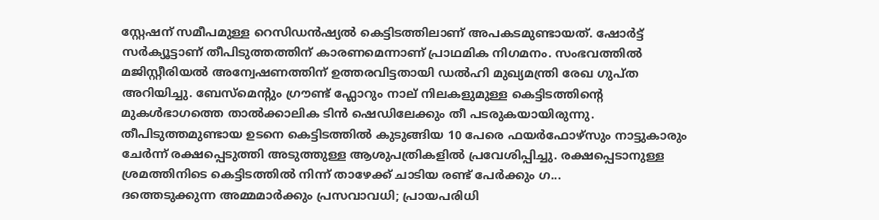സ്റ്റേഷന് സമീപമുള്ള റെസിഡൻഷ്യൽ കെട്ടിടത്തിലാണ് അപകടമുണ്ടായത്. ഷോർട്ട് സർക്യൂട്ടാണ് തീപിടുത്തത്തിന് കാരണമെന്നാണ് പ്രാഥമിക നിഗമനം. സംഭവത്തിൽ മജിസ്റ്റീരിയൽ അന്വേഷണത്തിന് ഉത്തരവിട്ടതായി ഡൽഹി മുഖ്യമന്ത്രി രേഖ ഗുപ്ത അറിയിച്ചു. ബേസ്‌മെന്റും ഗ്രൗണ്ട് ഫ്ലോറും നാല് നിലകളുമുള്ള കെട്ടിടത്തിന്റെ മുകൾഭാഗത്തെ താൽക്കാലിക ടിൻ ഷെഡിലേക്കും തീ പടരുകയായിരുന്നു. തീപിടുത്തമുണ്ടായ ഉടനെ കെട്ടിടത്തിൽ കുടുങ്ങിയ 10 പേരെ ഫയർഫോഴ്സും നാട്ടുകാരും ചേർന്ന് രക്ഷപ്പെടുത്തി അടുത്തുള്ള ആശുപത്രികളിൽ പ്രവേശിപ്പിച്ചു. രക്ഷപ്പെടാനുള്ള ശ്രമത്തിനിടെ കെട്ടിടത്തിൽ നിന്ന് താഴേക്ക് ചാടിയ രണ്ട് പേർക്കും ഗ...
ദത്തെടുക്കുന്ന അമ്മമാർക്കും പ്രസവാവധി; പ്രായപരിധി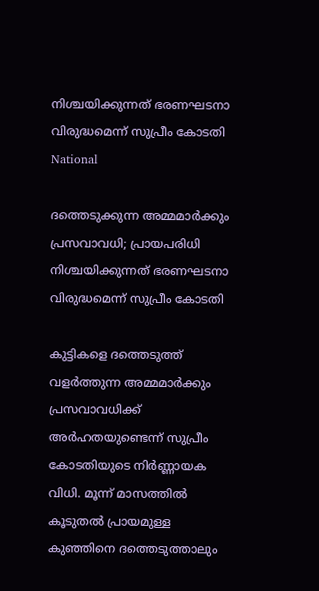നിശ്ചയിക്കുന്നത് ഭരണഘടനാ വിരുദ്ധമെന്ന് സുപ്രീം കോടതി
National

ദത്തെടുക്കുന്ന അമ്മമാർക്കും പ്രസവാവധി; പ്രായപരിധി നിശ്ചയിക്കുന്നത് ഭരണഘടനാ വിരുദ്ധമെന്ന് സുപ്രീം കോടതി

കുട്ടികളെ ദത്തെടുത്ത് വളർത്തുന്ന അമ്മമാർക്കും പ്രസവാവധിക്ക് അർഹതയുണ്ടെന്ന് സുപ്രീം കോടതിയുടെ നിർണ്ണായക വിധി. മൂന്ന് മാസത്തിൽ കൂടുതൽ പ്രായമുള്ള കുഞ്ഞിനെ ദത്തെടുത്താലും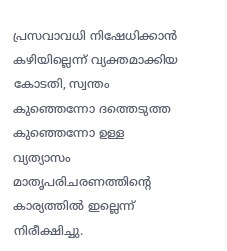പ്രസവാവധി നിഷേധിക്കാൻ കഴിയില്ലെന്ന് വ്യക്തമാക്കിയ കോടതി, സ്വന്തം കുഞ്ഞെന്നോ ദത്തെടുത്ത കുഞ്ഞെന്നോ ഉള്ള വ്യത്യാസം മാതൃപരിചരണത്തിന്റെ കാര്യത്തിൽ ഇല്ലെന്ന് നിരീക്ഷിച്ചു.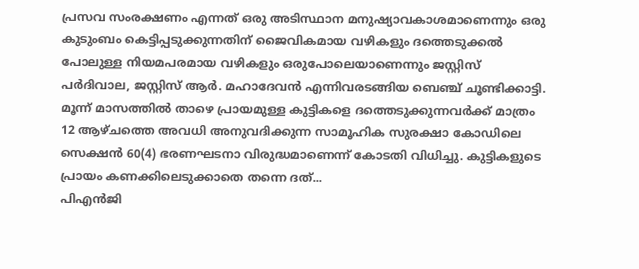പ്രസവ സംരക്ഷണം എന്നത് ഒരു അടിസ്ഥാന മനുഷ്യാവകാശമാണെന്നും ഒരു കുടുംബം കെട്ടിപ്പടുക്കുന്നതിന് ജൈവികമായ വഴികളും ദത്തെടുക്കൽ പോലുള്ള നിയമപരമായ വഴികളും ഒരുപോലെയാണെന്നും ജസ്റ്റിസ് പർദിവാല, ജസ്റ്റിസ് ആർ. മഹാദേവൻ എന്നിവരടങ്ങിയ ബെഞ്ച് ചൂണ്ടിക്കാട്ടി. മൂന്ന് മാസത്തിൽ താഴെ പ്രായമുള്ള കുട്ടികളെ ദത്തെടുക്കുന്നവർക്ക് മാത്രം 12 ആഴ്ചത്തെ അവധി അനുവദിക്കുന്ന സാമൂഹിക സുരക്ഷാ കോഡിലെ സെക്ഷൻ 60(4) ഭരണഘടനാ വിരുദ്ധമാണെന്ന് കോടതി വിധിച്ചു. കുട്ടികളുടെ പ്രായം കണക്കിലെടുക്കാതെ തന്നെ ദത്...
പിഎൻജി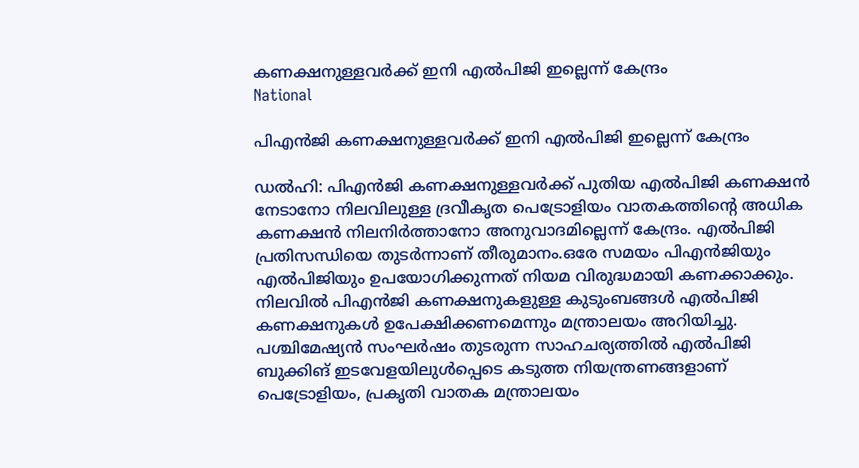കണക്ഷനുള്ളവർക്ക് ഇനി എൽപിജി ഇല്ലെന്ന് കേന്ദ്രം
National

പിഎൻജി കണക്ഷനുള്ളവർക്ക് ഇനി എൽപിജി ഇല്ലെന്ന് കേന്ദ്രം

ഡൽഹി: പിഎൻജി കണക്ഷനുള്ളവർക്ക് പുതിയ എൽപിജി കണക്ഷൻ നേടാനോ നിലവിലുള്ള ദ്രവീകൃത പെട്രോളിയം വാതകത്തിന്റെ അധിക കണക്ഷൻ നിലനിർത്താനോ അനുവാദമില്ലെന്ന് കേന്ദ്രം. എൽപിജി പ്രതിസന്ധിയെ തുടർന്നാണ് തീരുമാനം.ഒരേ സമയം പിഎൻജിയും എൽപിജിയും ഉപയോഗിക്കുന്നത് നിയമ വിരുദ്ധമായി കണക്കാക്കും. നിലവിൽ പിഎൻജി കണക്ഷനുകളുള്ള കുടുംബങ്ങൾ എൽപിജി കണക്ഷനുകൾ ഉപേക്ഷിക്കണമെന്നും മന്ത്രാലയം അറിയിച്ചു. പശ്ചിമേഷ്യൻ സംഘർഷം തുടരുന്ന സാഹചര്യത്തിൽ എൽപിജി ബുക്കിങ് ഇടവേളയിലുൾപ്പെടെ കടുത്ത നിയന്ത്രണങ്ങളാണ് പെട്രോളിയം, പ്രകൃതി വാതക മന്ത്രാലയം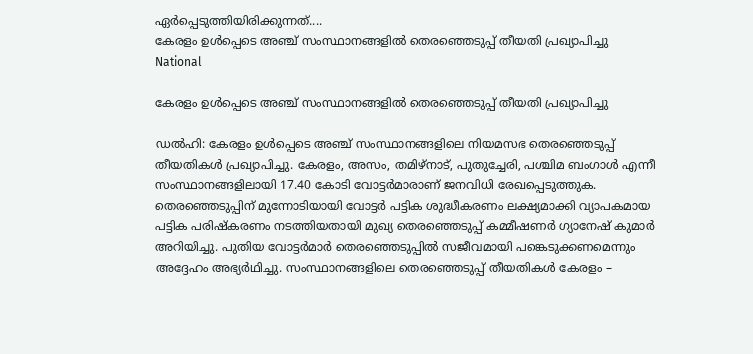ഏർപ്പെടുത്തിയിരിക്കുന്നത്....
കേരളം ഉൾപ്പെടെ അഞ്ച് സംസ്ഥാനങ്ങളിൽ തെരഞ്ഞെടുപ്പ് തീയതി പ്രഖ്യാപിച്ചു
National

കേരളം ഉൾപ്പെടെ അഞ്ച് സംസ്ഥാനങ്ങളിൽ തെരഞ്ഞെടുപ്പ് തീയതി പ്രഖ്യാപിച്ചു

ഡൽഹി: കേരളം ഉൾപ്പെടെ അഞ്ച് സംസ്ഥാനങ്ങളിലെ നിയമസഭ തെരഞ്ഞെടുപ്പ് തീയതികൾ പ്രഖ്യാപിച്ചു. കേരളം, അസം, തമിഴ്നാട്, പുതുച്ചേരി, പശ്ചിമ ബംഗാൾ എന്നീ സംസ്ഥാനങ്ങളിലായി 17.40 കോടി വോട്ടർമാരാണ് ജനവിധി രേഖപ്പെടുത്തുക. തെരഞ്ഞെടുപ്പിന് മുന്നോടിയായി വോട്ടർ പട്ടിക ശുദ്ധീകരണം ലക്ഷ്യമാക്കി വ്യാപകമായ പട്ടിക പരിഷ്കരണം നടത്തിയതായി മുഖ്യ തെരഞ്ഞെടുപ്പ് കമ്മീഷണർ ഗ്യാനേഷ് കുമാർ അറിയിച്ചു. പുതിയ വോട്ടർമാർ തെരഞ്ഞെടുപ്പിൽ സജീവമായി പങ്കെടുക്കണമെന്നും അദ്ദേഹം അഭ്യർഥിച്ചു. സംസ്ഥാനങ്ങളിലെ തെരഞ്ഞെടുപ്പ് തീയതികൾ കേരളം –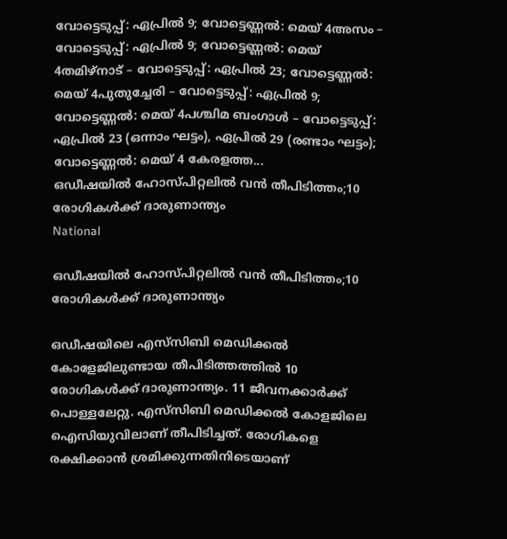വോട്ടെടുപ്പ്: ഏപ്രിൽ 9; വോട്ടെണ്ണൽ: മെയ് 4അസം – വോട്ടെടുപ്പ്: ഏപ്രിൽ 9; വോട്ടെണ്ണൽ: മെയ് 4തമിഴ്നാട് – വോട്ടെടുപ്പ്: ഏപ്രിൽ 23; വോട്ടെണ്ണൽ: മെയ് 4പുതുച്ചേരി – വോട്ടെടുപ്പ്: ഏപ്രിൽ 9; വോട്ടെണ്ണൽ: മെയ് 4പശ്ചിമ ബംഗാൾ – വോട്ടെടുപ്പ്: ഏപ്രിൽ 23 (ഒന്നാം ഘട്ടം), ഏപ്രിൽ 29 (രണ്ടാം ഘട്ടം); വോട്ടെണ്ണൽ: മെയ് 4 കേരളത്ത...
ഒഡീഷയിൽ ഹോസ്പിറ്റലിൽ വൻ തീപിടിത്തം;10 രോഗികൾക്ക് ദാരുണാന്ത്യം
National

ഒഡീഷയിൽ ഹോസ്പിറ്റലിൽ വൻ തീപിടിത്തം;10 രോഗികൾക്ക് ദാരുണാന്ത്യം

ഒഡീഷയിലെ എസ്‌സിബി മെഡിക്കൽ കോളേജിലുണ്ടായ തീപിടിത്തത്തിൽ 10 രോഗികൾക്ക് ദാരുണാന്ത്യം. 11 ജീവനക്കാർക്ക് പൊള്ളലേറ്റു. എസ്‌സിബി മെഡിക്കൽ കോളജിലെ ഐസിയുവിലാണ് തീപിടിച്ചത്. രോഗികളെ രക്ഷിക്കാൻ ശ്രമിക്കുന്നതിനിടെയാണ്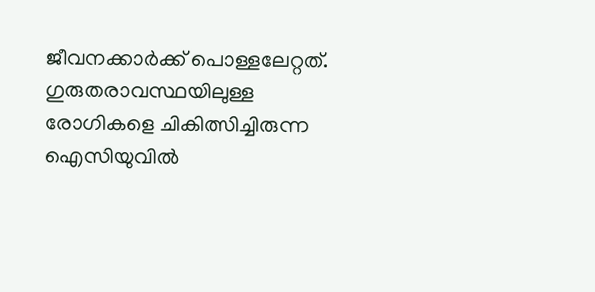ജീവനക്കാർക്ക് പൊള്ളലേറ്റത്. ഗുരുതരാവസ്ഥയിലുള്ള രോഗികളെ ചികിത്സിച്ചിരുന്ന ഐസിയുവിൽ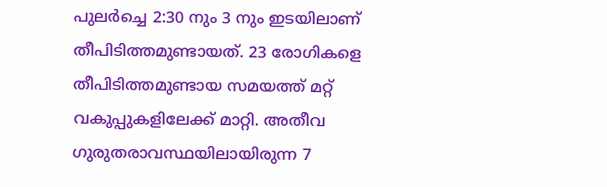പുലർച്ചെ 2:30 നും 3 നും ഇടയിലാണ് തീപിടിത്തമുണ്ടായത്. 23 രോഗികളെ തീപിടിത്തമുണ്ടായ സമയത്ത് മറ്റ് വകുപ്പുകളിലേക്ക് മാറ്റി. അതീവ ഗുരുതരാവസ്ഥയിലായിരുന്ന 7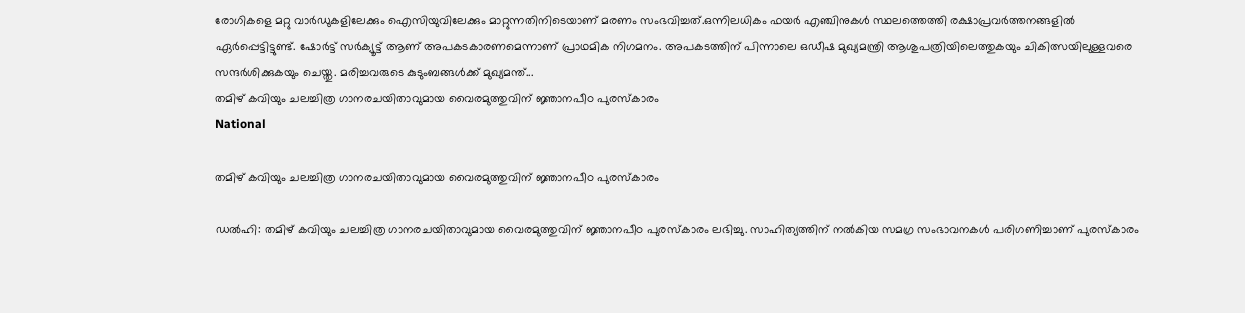രോഗികളെ മറ്റു വാർഡുകളിലേക്കും ഐസിയുവിലേക്കും മാറ്റുന്നതിനിടെയാണ് മരണം സംഭവിച്ചത്.ഒന്നിലധികം ഫയർ എഞ്ചിനുകൾ സ്ഥലത്തെത്തി രക്ഷാപ്രവർത്തനങ്ങളിൽ ഏർപ്പെട്ടിട്ടുണ്ട്. ഷോർട്ട് സർക്യൂട്ട് ആണ് അപകടകാരണമെന്നാണ് പ്രാഥമിക നിഗമനം. അപകടത്തിന് പിന്നാലെ ഒഡീഷ മുഖ്യമന്ത്രി ആശുപത്രിയിലെത്തുകയും ചികിത്സയിലുള്ളവരെ സന്ദർശിക്കുകയും ചെയ്തു. മരിച്ചവരുടെ കുടുംബങ്ങൾക്ക് മുഖ്യമന്ത്...
തമിഴ് കവിയും ചലച്ചിത്ര ഗാനരചയിതാവുമായ വൈരമുത്തുവിന് ജ്ഞാനപീഠ പുരസ്കാരം
National

തമിഴ് കവിയും ചലച്ചിത്ര ഗാനരചയിതാവുമായ വൈരമുത്തുവിന് ജ്ഞാനപീഠ പുരസ്കാരം

ഡൽഹി: തമിഴ് കവിയും ചലച്ചിത്ര ഗാനരചയിതാവുമായ വൈരമുത്തുവിന് ജ്ഞാനപീഠ പുരസ്കാരം ലഭിച്ചു. സാഹിത്യത്തിന് നൽകിയ സമഗ്ര സംഭാവനകൾ പരിഗണിച്ചാണ് പുരസ്കാരം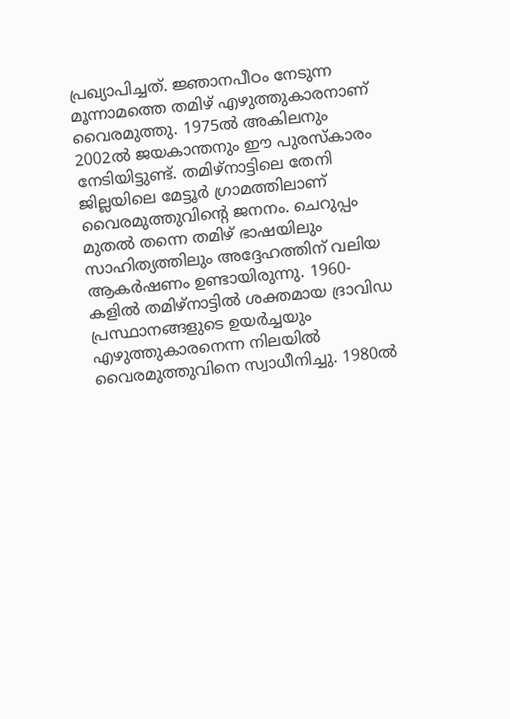പ്രഖ്യാപിച്ചത്. ജ്ഞാനപീഠം നേടുന്ന മൂന്നാമത്തെ തമിഴ് എഴുത്തുകാരനാണ് വൈരമുത്തു. 1975ൽ അകിലനും 2002ൽ ജയകാന്തനും ഈ പുരസ്കാരം നേടിയിട്ടുണ്ട്. തമിഴ്‌നാട്ടിലെ തേനി ജില്ലയിലെ മേട്ടൂർ ഗ്രാമത്തിലാണ് വൈരമുത്തുവിന്റെ ജനനം. ചെറുപ്പം മുതൽ തന്നെ തമിഴ് ഭാഷയിലും സാഹിത്യത്തിലും അദ്ദേഹത്തിന് വലിയ ആകർഷണം ഉണ്ടായിരുന്നു. 1960-കളിൽ തമിഴ്‌നാട്ടിൽ ശക്തമായ ദ്രാവിഡ പ്രസ്ഥാനങ്ങളുടെ ഉയർച്ചയും എഴുത്തുകാരനെന്ന നിലയിൽ വൈരമുത്തുവിനെ സ്വാധീനിച്ചു. 1980ൽ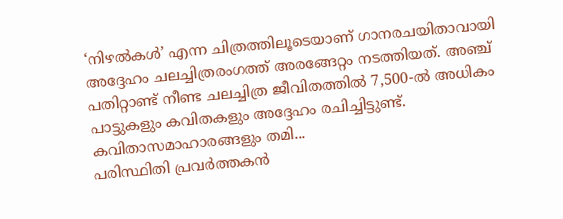‘നിഴൽകൾ’ എന്ന ചിത്രത്തിലൂടെയാണ് ഗാനരചയിതാവായി അദ്ദേഹം ചലച്ചിത്രരംഗത്ത് അരങ്ങേറ്റം നടത്തിയത്. അഞ്ച് പതിറ്റാണ്ട് നീണ്ട ചലച്ചിത്ര ജീവിതത്തിൽ 7,500-ൽ അധികം പാട്ടുകളും കവിതകളും അദ്ദേഹം രചിച്ചിട്ടുണ്ട്. കവിതാസമാഹാരങ്ങളും തമി...
പരിസ്ഥിതി പ്രവർത്തകൻ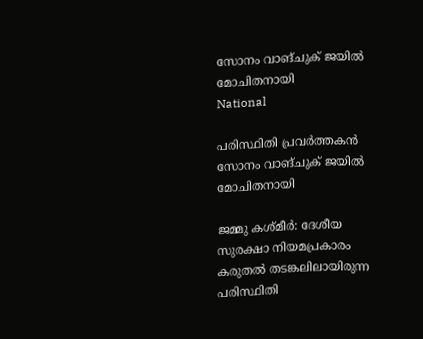സോനം വാങ്ചുക് ജയിൽ മോചിതനായി
National

പരിസ്ഥിതി പ്രവർത്തകൻ സോനം വാങ്ചുക് ജയിൽ മോചിതനായി

ജമ്മു കശ്മീർ: ദേശീയ സുരക്ഷാ നിയമപ്രകാരം കരുതൽ തടങ്കലിലായിരുന്ന പരിസ്ഥിതി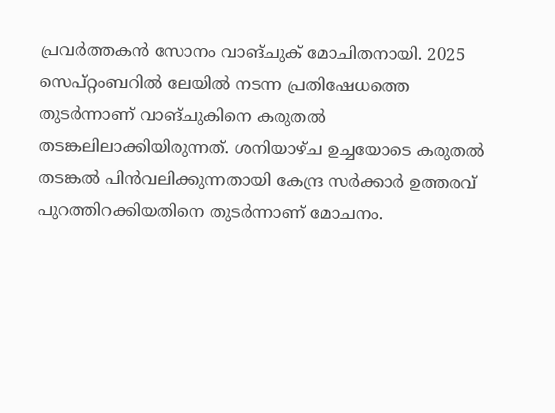പ്രവർത്തകൻ സോനം വാങ്ചുക് മോചിതനായി. 2025 സെപ്റ്റംബറിൽ ലേയിൽ നടന്ന പ്രതിഷേധത്തെ തുടർന്നാണ് വാങ്ചുകിനെ കരുതൽ തടങ്കലിലാക്കിയിരുന്നത്. ശനിയാഴ്ച ഉച്ചയോടെ കരുതൽ തടങ്കൽ പിൻവലിക്കുന്നതായി കേന്ദ്ര സർക്കാർ ഉത്തരവ് പുറത്തിറക്കിയതിനെ തുടർന്നാണ് മോചനം.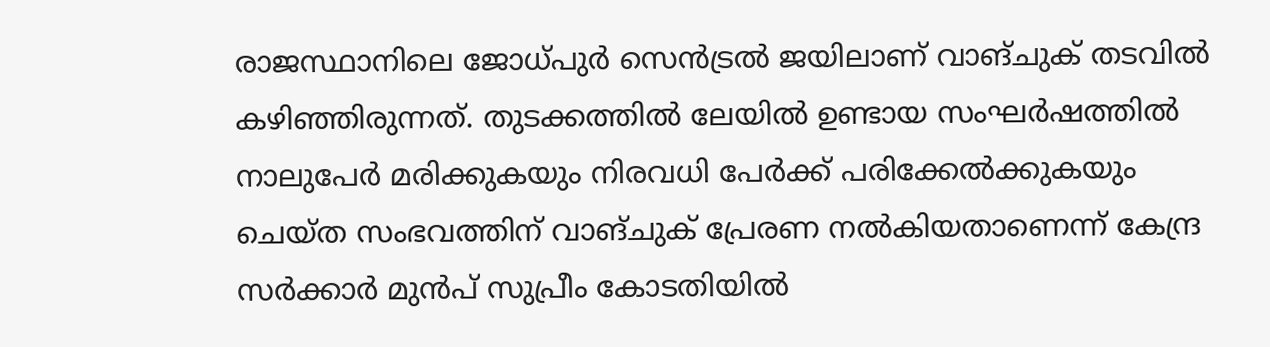രാജസ്ഥാനിലെ ജോധ്പുർ സെൻട്രൽ ജയിലാണ് വാങ്ചുക് തടവിൽ കഴിഞ്ഞിരുന്നത്. തുടക്കത്തിൽ ലേയിൽ ഉണ്ടായ സംഘർഷത്തിൽ നാലുപേർ മരിക്കുകയും നിരവധി പേർക്ക് പരിക്കേൽക്കുകയും ചെയ്ത സംഭവത്തിന് വാങ്ചുക് പ്രേരണ നൽകിയതാണെന്ന് കേന്ദ്ര സർക്കാർ മുൻപ് സുപ്രീം കോടതിയിൽ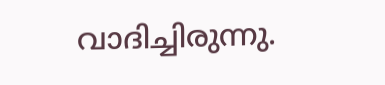വാദിച്ചിരുന്നു.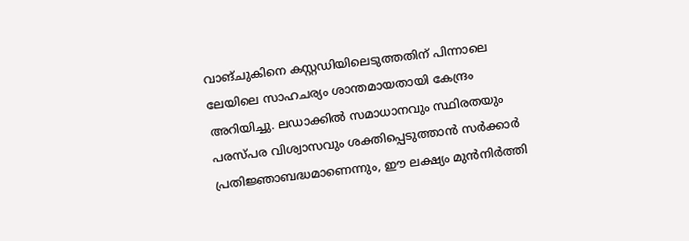വാങ്ചുകിനെ കസ്റ്റഡിയിലെടുത്തതിന് പിന്നാലെ ലേയിലെ സാഹചര്യം ശാന്തമായതായി കേന്ദ്രം അറിയിച്ചു. ലഡാക്കിൽ സമാധാനവും സ്ഥിരതയും പരസ്പര വിശ്വാസവും ശക്തിപ്പെടുത്താൻ സർക്കാർ പ്രതിജ്ഞാബദ്ധമാണെന്നും, ഈ ലക്ഷ്യം മുൻനിർത്തി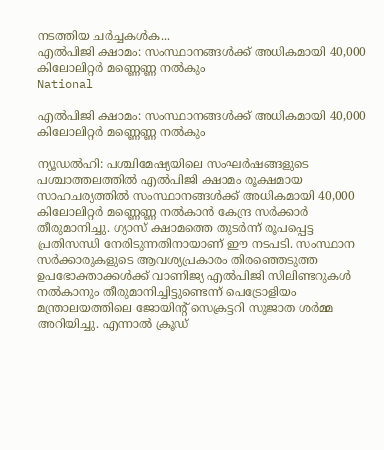നടത്തിയ ചർച്ചകൾക...
എൽപിജി ക്ഷാമം: സംസ്ഥാനങ്ങൾക്ക് അധികമായി 40,000 കിലോലിറ്റർ മണ്ണെണ്ണ നൽകും
National

എൽപിജി ക്ഷാമം: സംസ്ഥാനങ്ങൾക്ക് അധികമായി 40,000 കിലോലിറ്റർ മണ്ണെണ്ണ നൽകും

ന്യൂഡൽഹി: പശ്ചിമേഷ്യയിലെ സംഘർഷങ്ങളുടെ പശ്ചാത്തലത്തിൽ എൽപിജി ക്ഷാമം രൂക്ഷമായ സാഹചര്യത്തിൽ സംസ്ഥാനങ്ങൾക്ക് അധികമായി 40,000 കിലോലിറ്റർ മണ്ണെണ്ണ നൽകാൻ കേന്ദ്ര സർക്കാർ തീരുമാനിച്ചു. ഗ്യാസ് ക്ഷാമത്തെ തുടർന്ന് രൂപപ്പെട്ട പ്രതിസന്ധി നേരിടുന്നതിനായാണ് ഈ നടപടി. സംസ്ഥാന സർക്കാരുകളുടെ ആവശ്യപ്രകാരം തിരഞ്ഞെടുത്ത ഉപഭോക്താക്കൾക്ക് വാണിജ്യ എൽപിജി സിലിണ്ടറുകൾ നൽകാനും തീരുമാനിച്ചിട്ടുണ്ടെന്ന് പെട്രോളിയം മന്ത്രാലയത്തിലെ ജോയിന്റ് സെക്രട്ടറി സുജാത ശർമ്മ അറിയിച്ചു. എന്നാൽ ക്രൂഡ്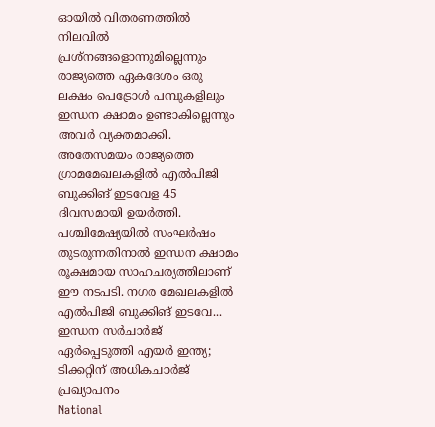ഓയിൽ വിതരണത്തിൽ നിലവിൽ പ്രശ്നങ്ങളൊന്നുമില്ലെന്നും രാജ്യത്തെ ഏകദേശം ഒരു ലക്ഷം പെട്രോൾ പമ്പുകളിലും ഇന്ധന ക്ഷാമം ഉണ്ടാകില്ലെന്നും അവർ വ്യക്തമാക്കി. അതേസമയം രാജ്യത്തെ ഗ്രാമമേഖലകളിൽ എൽപിജി ബുക്കിങ് ഇടവേള 45 ദിവസമായി ഉയർത്തി. പശ്ചിമേഷ്യയിൽ സംഘർഷം തുടരുന്നതിനാൽ ഇന്ധന ക്ഷാമം രൂക്ഷമായ സാഹചര്യത്തിലാണ് ഈ നടപടി. നഗര മേഖലകളിൽ എൽപിജി ബുക്കിങ് ഇടവേ...
ഇന്ധന സർചാർജ് ഏർപ്പെടുത്തി എയർ ഇന്ത്യ; ടിക്കറ്റിന് അധികചാർജ് പ്രഖ്യാപനം
National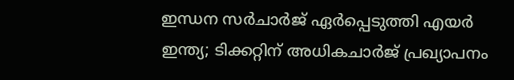ഇന്ധന സർചാർജ് ഏർപ്പെടുത്തി എയർ ഇന്ത്യ; ടിക്കറ്റിന് അധികചാർജ് പ്രഖ്യാപനം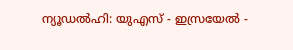ന്യൂഡൽഹി: യുഎസ് - ഇസ്രയേൽ -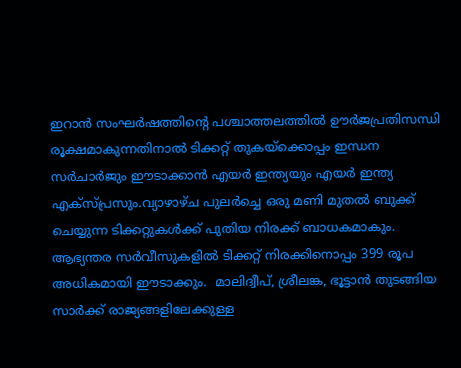ഇറാൻ സംഘർഷത്തിന്റെ പശ്ചാത്തലത്തിൽ ഊർജപ്രതിസന്ധി രൂക്ഷമാകുന്നതിനാൽ ടിക്കറ്റ് തുകയ്‌ക്കൊപ്പം ഇന്ധന സർചാർജും ഈടാക്കാൻ എയർ ഇന്ത്യയും എയർ ഇന്ത്യ എക്‌സ്പ്രസും.വ്യാഴാഴ്ച പുലർച്ചെ ഒരു മണി മുതൽ ബുക്ക് ചെയ്യുന്ന ടിക്കറ്റുകൾക്ക് പുതിയ നിരക്ക് ബാധകമാകും. ആഭ്യന്തര സർവീസുകളിൽ ടിക്കറ്റ് നിരക്കിനൊപ്പം 399 രൂപ അധികമായി ഈടാക്കും.  മാലിദ്വീപ്, ശ്രീലങ്ക, ഭൂട്ടാൻ തുടങ്ങിയ സാർക്ക് രാജ്യങ്ങളിലേക്കുള്ള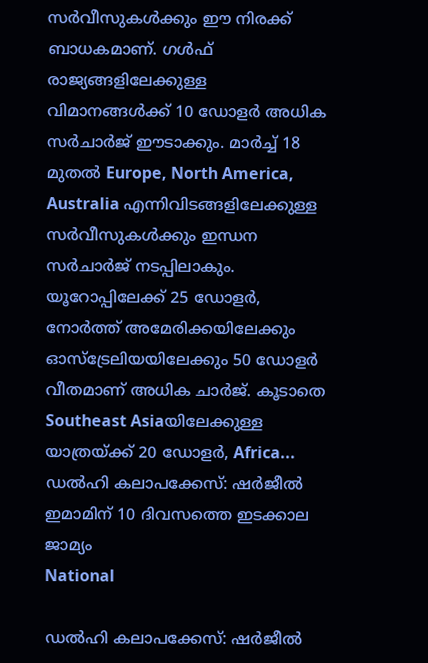സർവീസുകൾക്കും ഈ നിരക്ക് ബാധകമാണ്. ഗൾഫ് രാജ്യങ്ങളിലേക്കുള്ള വിമാനങ്ങൾക്ക് 10 ഡോളർ അധിക സർചാർജ് ഈടാക്കും. മാർച്ച് 18 മുതൽ Europe, North America, Australia എന്നിവിടങ്ങളിലേക്കുള്ള സർവീസുകൾക്കും ഇന്ധന സർചാർജ് നടപ്പിലാകും. യൂറോപ്പിലേക്ക് 25 ഡോളർ, നോർത്ത് അമേരിക്കയിലേക്കും ഓസ്‌ട്രേലിയയിലേക്കും 50 ഡോളർ വീതമാണ് അധിക ചാർജ്. കൂടാതെ Southeast Asiaയിലേക്കുള്ള യാത്രയ്ക്ക് 20 ഡോളർ, Africa...
ഡൽഹി കലാപക്കേസ്: ഷർജീൽ ഇമാമിന് 10 ദിവസത്തെ ഇടക്കാല ജാമ്യം
National

ഡൽഹി കലാപക്കേസ്: ഷർജീൽ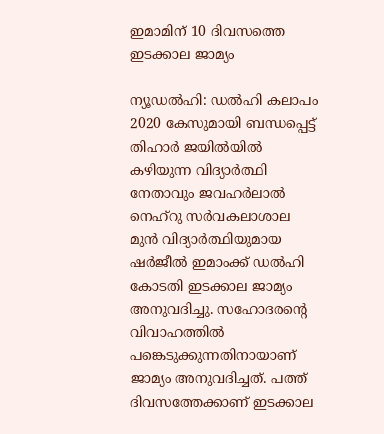ഇമാമിന് 10 ദിവസത്തെ ഇടക്കാല ജാമ്യം

ന്യൂഡൽഹി: ഡൽഹി കലാപം 2020 കേസുമായി ബന്ധപ്പെട്ട് തിഹാർ ജയിൽയിൽ കഴിയുന്ന വിദ്യാർത്ഥി നേതാവും ജവഹർലാൽ നെഹ്റു സർവകലാശാല മുൻ വിദ്യാർത്ഥിയുമായ ഷർജീൽ ഇമാംക്ക് ഡൽഹി കോടതി ഇടക്കാല ജാമ്യം അനുവദിച്ചു. സഹോദരന്റെ വിവാഹത്തിൽ പങ്കെടുക്കുന്നതിനായാണ് ജാമ്യം അനുവദിച്ചത്. പത്ത് ദിവസത്തേക്കാണ് ഇടക്കാല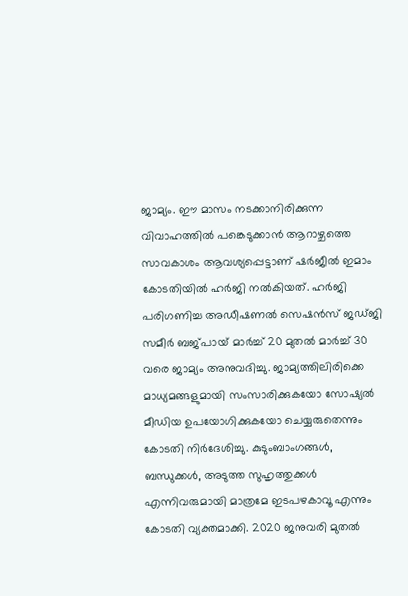ജാമ്യം. ഈ മാസം നടക്കാനിരിക്കുന്ന വിവാഹത്തിൽ പങ്കെടുക്കാൻ ആറാഴ്ചത്തെ സാവകാശം ആവശ്യപ്പെട്ടാണ് ഷർജീൽ ഇമാം കോടതിയിൽ ഹർജി നൽകിയത്. ഹർജി പരിഗണിച്ച അഡീഷണൽ സെഷൻസ് ജഡ്ജി സമീർ ബജ്‌പായ് മാർച്ച് 20 മുതൽ മാർച്ച് 30 വരെ ജാമ്യം അനുവദിച്ചു. ജാമ്യത്തിലിരിക്കെ മാധ്യമങ്ങളുമായി സംസാരിക്കുകയോ സോഷ്യൽ മീഡിയ ഉപയോഗിക്കുകയോ ചെയ്യരുതെന്നും കോടതി നിർദേശിച്ചു. കുടുംബാംഗങ്ങൾ, ബന്ധുക്കൾ, അടുത്ത സുഹൃത്തുക്കൾ എന്നിവരുമായി മാത്രമേ ഇടപഴകാവൂ എന്നും കോടതി വ്യക്തമാക്കി. 2020 ജനുവരി മുതൽ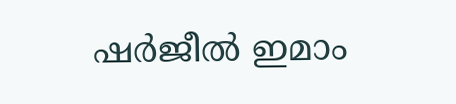ഷർജീൽ ഇമാം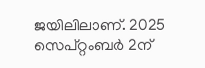ജയിലിലാണ്. 2025 സെപ്റ്റംബർ 2ന്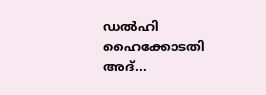ഡൽഹി ഹൈക്കോടതി അദ്...